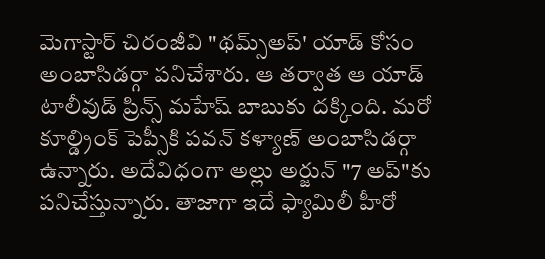మెగాస్టార్ చిరంజీవి "థమ్స్అప్' యాడ్ కోసం అంబాసిడర్గా పనిచేశారు. ఆ తర్వాత ఆ యాడ్ టాలీవుడ్ ప్రిన్స్ మహేష్ బాబుకు దక్కింది. మరో కూల్డ్రింక్ పెప్సీకి పవన్ కళ్యాణ్ అంబాసిడర్గా ఉన్నారు. అదేవిధంగా అల్లు అర్జున్ "7 అప్"కు పనిచేస్తున్నారు. తాజాగా ఇదే ఫ్యామిలీ హీరో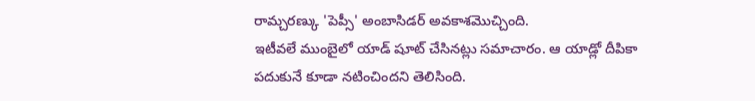రామ్చరణ్కు 'పెప్సీ' అంబాసిడర్ అవకాశమొచ్చింది.
ఇటీవలే ముంబైలో యాడ్ షూట్ చేసినట్లు సమాచారం. ఆ యాడ్లో దీపికా పదుకునే కూడా నటించిందని తెలిసింది.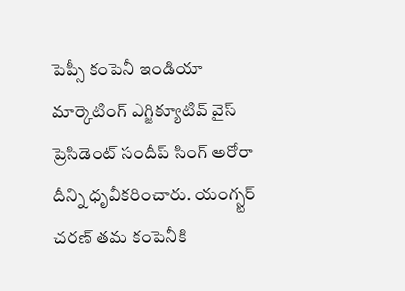పెప్సీ కంపెనీ ఇండియా మార్కెటింగ్ ఎగ్జిక్యూటివ్ వైస్ ప్రెసిడెంట్ సందీప్ సింగ్ అరోరా దీన్ని ధృవీకరించారు. యంగ్స్టర్ చరణ్ తమ కంపెనీకి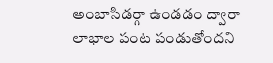అంబాసిడర్గా ఉండడం ద్వారా లాభాల పంట పండుతోందని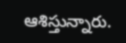ఆశిస్తున్నారు.